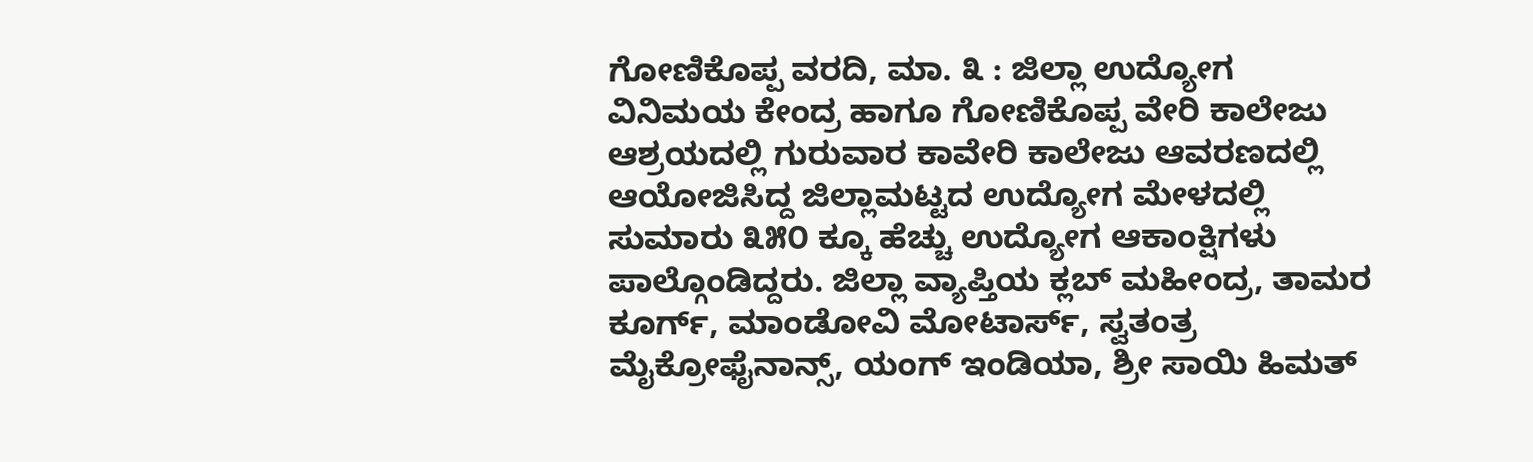ಗೋಣಿಕೊಪ್ಪ ವರದಿ, ಮಾ. ೩ : ಜಿಲ್ಲಾ ಉದ್ಯೋಗ ವಿನಿಮಯ ಕೇಂದ್ರ ಹಾಗೂ ಗೋಣಿಕೊಪ್ಪ ವೇರಿ ಕಾಲೇಜು ಆಶ್ರಯದಲ್ಲಿ ಗುರುವಾರ ಕಾವೇರಿ ಕಾಲೇಜು ಆವರಣದಲ್ಲಿ ಆಯೋಜಿಸಿದ್ದ ಜಿಲ್ಲಾಮಟ್ಟದ ಉದ್ಯೋಗ ಮೇಳದಲ್ಲಿ ಸುಮಾರು ೩೫೦ ಕ್ಕೂ ಹೆಚ್ಚು ಉದ್ಯೋಗ ಆಕಾಂಕ್ಷಿಗಳು ಪಾಲ್ಗೊಂಡಿದ್ದರು. ಜಿಲ್ಲಾ ವ್ಯಾಪ್ತಿಯ ಕ್ಲಬ್ ಮಹೀಂದ್ರ, ತಾಮರ ಕೂರ್ಗ್, ಮಾಂಡೋವಿ ಮೋಟಾರ್ಸ್, ಸ್ವತಂತ್ರ ಮೈಕ್ರೋಫೈನಾನ್ಸ್, ಯಂಗ್ ಇಂಡಿಯಾ, ಶ್ರೀ ಸಾಯಿ ಹಿಮತ್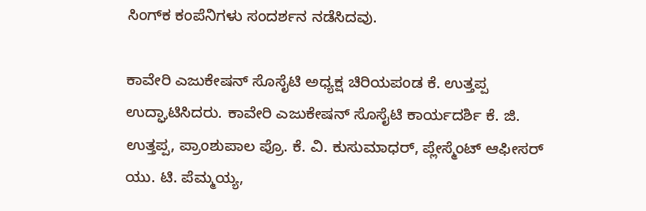ಸಿಂಗ್‌ಕ ಕಂಪೆನಿಗಳು ಸಂದರ್ಶನ ನಡೆಸಿದವು.

ಕಾವೇರಿ ಎಜುಕೇಷನ್ ಸೊಸೈಟಿ ಅಧ್ಯಕ್ಷ ಚಿರಿಯಪಂಡ ಕೆ. ಉತ್ತಪ್ಪ ಉದ್ಘಾಟಿಸಿದರು. ಕಾವೇರಿ ಎಜುಕೇಷನ್ ಸೊಸೈಟಿ ಕಾರ್ಯದರ್ಶಿ ಕೆ. ಜಿ. ಉತ್ತಪ್ಪ, ಪ್ರಾಂಶುಪಾಲ ಪ್ರೊ. ಕೆ. ವಿ. ಕುಸುಮಾಧರ್, ಪ್ಲೇಸ್ಮೆಂಟ್ ಆಫೀಸರ್ ಯು. ಟಿ. ಪೆಮ್ಮಯ್ಯ,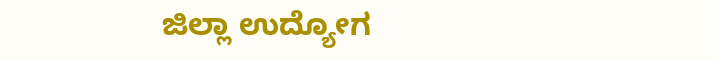ಜಿಲ್ಲಾ ಉದ್ಯೋಗ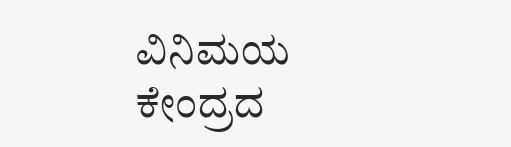ವಿನಿಮಯ ಕೇಂದ್ರದ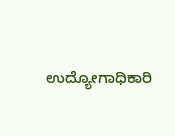ಉದ್ಯೋಗಾಧಿಕಾರಿ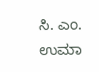ಸಿ. ಎಂ. ಉಮಾ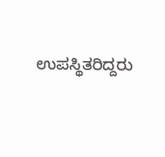ಉಪಸ್ಥಿತರಿದ್ದರು